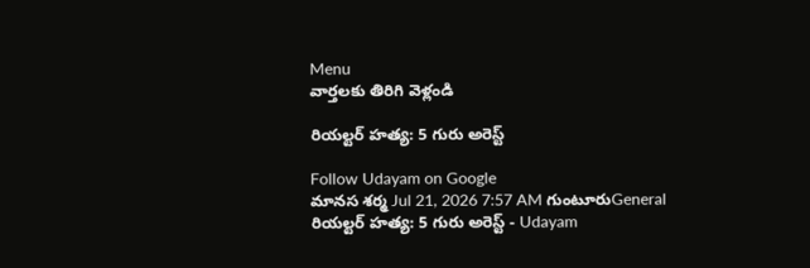Menu
వార్తలకు తిరిగి వెళ్లండి

రియల్టర్ హత్య: 5 గురు అరెస్ట్

Follow Udayam on Google
మానస శర్మ Jul 21, 2026 7:57 AM గుంటూరుGeneral
రియల్టర్ హత్య: 5 గురు అరెస్ట్ - Udayam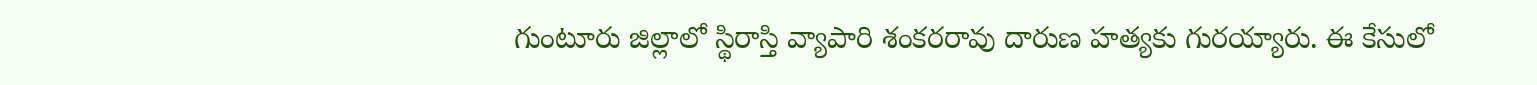గుంటూరు జిల్లాలో స్థిరాస్తి వ్యాపారి శంకరరావు దారుణ హత్యకు గురయ్యారు. ఈ కేసులో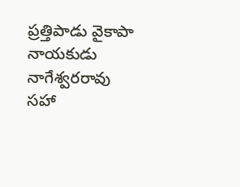ప్రత్తిపాడు వైకాపా నాయకుడు నాగేశ్వరరావు సహా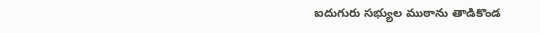ఐదుగురు సభ్యుల ముఠాను తాడికొండ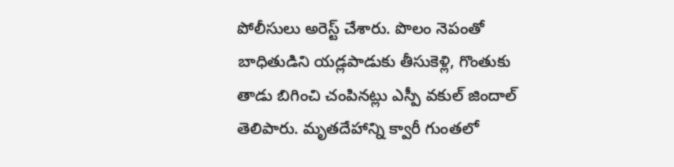పోలీసులు అరెస్ట్‌ చేశారు. పొలం నెపంతో బాధితుడిని యడ్లపాడుకు తీసుకెళ్లి, గొంతుకు తాడు బిగించి చంపినట్లు ఎస్పీ వకుల్‌ జిందాల్‌ తెలిపారు. మృతదేహాన్ని క్వారీ గుంతలో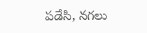పడేసి, నగలు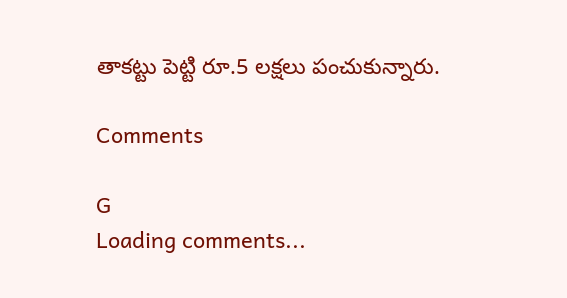తాకట్టు పెట్టి రూ.5 లక్షలు పంచుకున్నారు.

Comments

G
Loading comments...